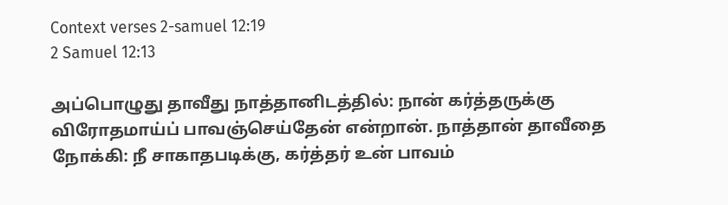Context verses 2-samuel 12:19
2 Samuel 12:13

அப்பொழுது தாவீது நாத்தானிடத்தில்: நான் கர்த்தருக்கு விரோதமாய்ப் பாவஞ்செய்தேன் என்றான். நாத்தான் தாவீதை நோக்கி: நீ சாகாதபடிக்கு, கர்த்தர் உன் பாவம்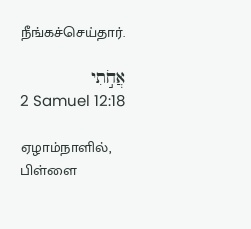நீங்கச்செய்தார்.

אֲחֹ֣תִי
2 Samuel 12:18

ஏழாம்நாளில், பிள்ளை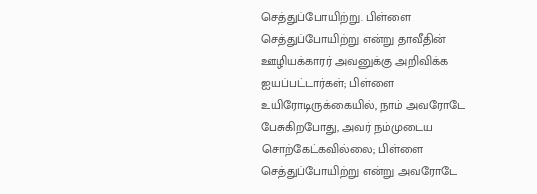செத்துப்போயிற்று. பிள்ளை செத்துப்போயிற்று என்று தாவீதின் ஊழியக்காரர் அவனுக்கு அறிவிக்க ஐயப்பட்டார்கள்; பிள்ளை உயிரோடிருக்கையில், நாம் அவரோடே பேசுகிறபோது, அவர் நம்முடைய சொற்கேட்கவில்லை; பிள்ளை செத்துப்போயிற்று என்று அவரோடே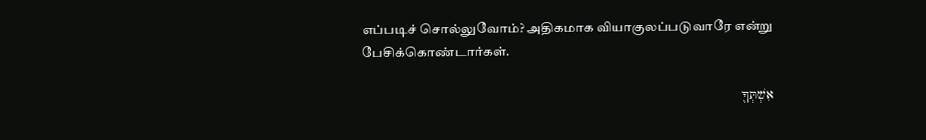எப்படிச் சொல்லுவோம்? அதிகமாக வியாகுலப்படுவாரே என்று பேசிக்கொண்டார்கள்.

אִשְׁתְּךָ֖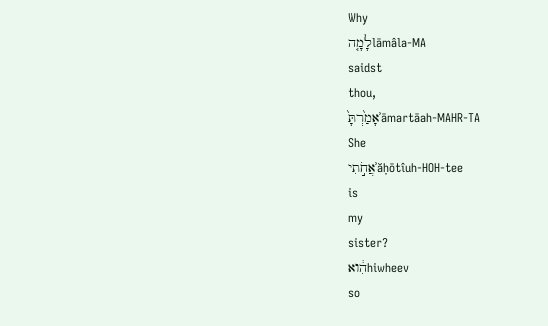Why
לָמָ֤הlāmâla-MA
saidst
thou,
אָמַ֙רְתָּ֙ʾāmartāah-MAHR-TA
She
אֲחֹ֣תִיʾăḥōtîuh-HOH-tee
is
my
sister?
הִ֔ואhiwheev
so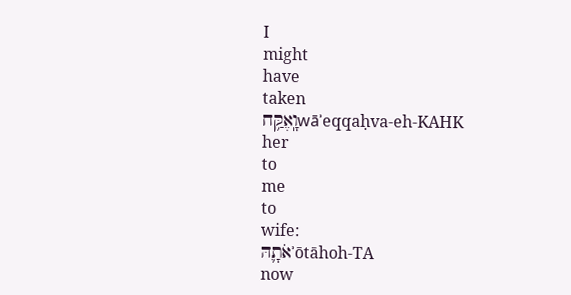I
might
have
taken
וָֽאֶקַּ֥חwāʾeqqaḥva-eh-KAHK
her
to
me
to
wife:
אֹתָ֛הּʾōtāhoh-TA
now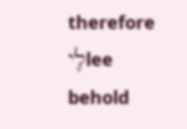therefore
לִ֖יlee
behold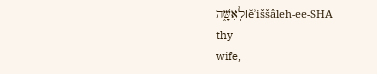לְאִשָּׁ֑הlĕʾiššâleh-ee-SHA
thy
wife,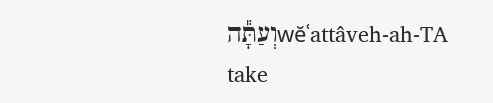וְעַתָּ֕הwĕʿattâveh-ah-TA
take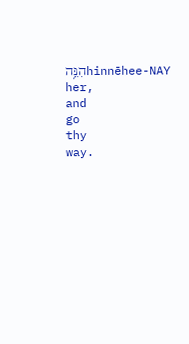הִנֵּ֥הhinnēhee-NAY
her,
and
go
thy
way.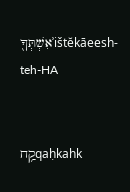אִשְׁתְּךָ֖ʾištĕkāeesh-teh-HA


קַ֥חqaḥkahk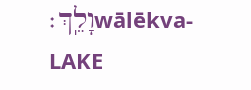וָלֵֽךְ׃wālēkva-LAKE